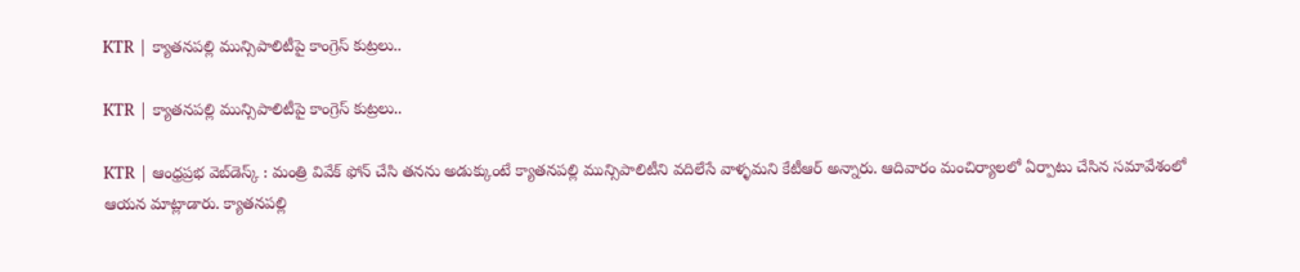KTR | క్యాత‌న‌ప‌ల్లి మున్సిపాలిటీపై కాంగ్రెస్ కుట్ర‌లు..

KTR | క్యాత‌న‌ప‌ల్లి మున్సిపాలిటీపై కాంగ్రెస్ కుట్ర‌లు..

KTR | ఆంధ్ర‌ప్ర‌భ వెబ్‌డెస్క్ : మంత్రి వివేక్ ఫోన్ చేసి త‌న‌ను అడుక్కుంటే క్యాత‌న‌ప‌ల్లి మున్సిపాలిటీని వదిలేసే వాళ్ళమని కేటీఆర్ అన్నారు. ఆదివారం మంచిర్యాలలో ఏర్పాటు చేసిన సమావేశంలో ఆయ‌న మాట్లాడారు. క్యాత‌న‌ప‌ల్లి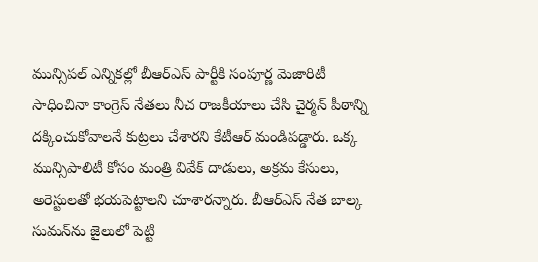మున్సిపల్ ఎన్నికల్లో బీఆర్ఎస్ పార్టీకి సంపూర్ణ మెజారిటీ సాధించినా కాంగ్రెస్ నేతలు నీచ రాజ‌కీయాలు చేసి చైర్మ‌న్ పీఠాన్ని ద‌క్కించుకోవాల‌నే కుట్ర‌లు చేశార‌ని కేటీఆర్ మండిపడ్డారు. ఒక్క మున్సిపాలిటీ కోసం మంత్రి వివేక్ దాడులు, అక్రమ కేసులు, అరెస్టులతో భయపెట్టాలని చూశారన్నారు. బీఆర్ఎస్ నేత బాల్క సుమన్‌ను జైలులో పెట్టి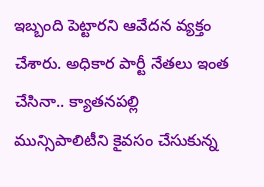ఇబ్బంది పెట్టారని ఆవేదన వ్యక్తం చేశారు. అధికార పార్టీ నేతలు ఇంత చేసినా.. క్యాత‌న‌ప‌ల్లి మున్సిపాలిటీని కైవసం చేసుకున్న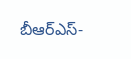బీఆర్ఎస్-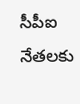సీపీఐ నేతలకు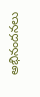అభినందనలు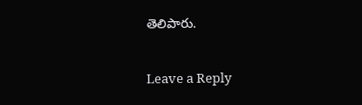తెలిపారు.

Leave a Reply